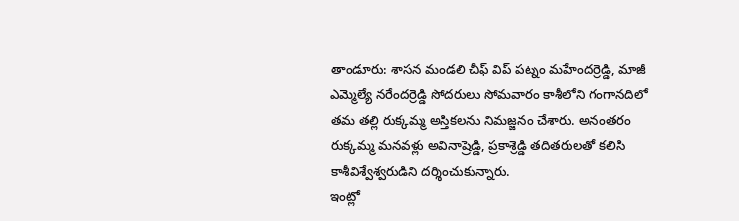తాండూరు: శాసన మండలి చీఫ్ విప్ పట్నం మహేందర్రెడ్డి, మాజీ ఎమ్మెల్యే నరేందర్రెడ్డి సోదరులు సోమవారం కాశీలోని గంగానదిలో తమ తల్లి రుక్కమ్మ అస్తికలను నిమజ్జనం చేశారు. అనంతరం రుక్కమ్మ మనవళ్లు అవినాష్రెడ్డి, ప్రకాశ్రెడ్డి తదితరులతో కలిసి కాశీవిశ్వేశ్వరుడిని దర్శించుకున్నారు.
ఇంట్లో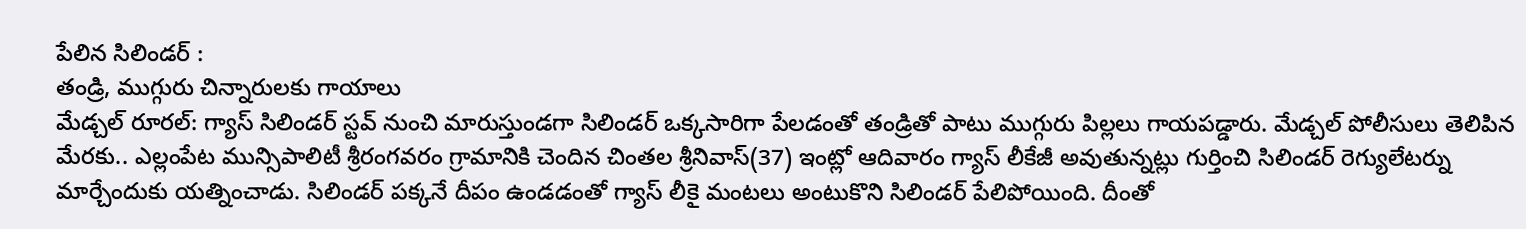పేలిన సిలిండర్ :
తండ్రి, ముగ్గురు చిన్నారులకు గాయాలు
మేడ్చల్ రూరల్: గ్యాస్ సిలిండర్ స్టవ్ నుంచి మారుస్తుండగా సిలిండర్ ఒక్కసారిగా పేలడంతో తండ్రితో పాటు ముగ్గురు పిల్లలు గాయపడ్డారు. మేడ్చల్ పోలీసులు తెలిపిన మేరకు.. ఎల్లంపేట మున్సిపాలిటీ శ్రీరంగవరం గ్రామానికి చెందిన చింతల శ్రీనివాస్(37) ఇంట్లో ఆదివారం గ్యాస్ లీకేజీ అవుతున్నట్లు గుర్తించి సిలిండర్ రెగ్యులేటర్ను మార్చేందుకు యత్నించాడు. సిలిండర్ పక్కనే దీపం ఉండడంతో గ్యాస్ లీకై మంటలు అంటుకొని సిలిండర్ పేలిపోయింది. దీంతో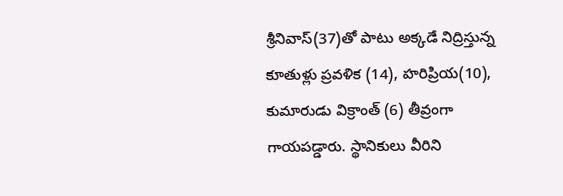శ్రీనివాస్(37)తో పాటు అక్కడే నిద్రిస్తున్న కూతుళ్లు ప్రవళిక (14), హరిప్రియ(10), కుమారుడు విక్రాంత్ (6) తీవ్రంగా గాయపడ్డారు. స్థానికులు వీరిని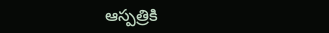ఆస్పత్రికి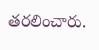తరలించారు.